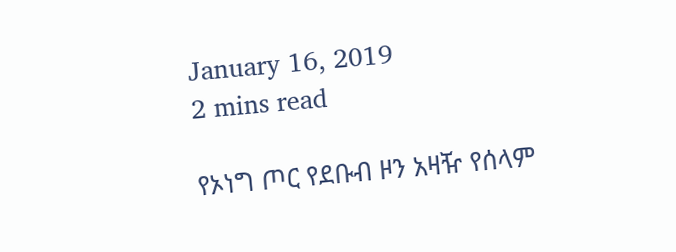January 16, 2019
2 mins read

የኦነግ ጦር የደቡብ ዞን አዛዥ የሰላም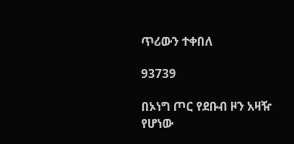ጥሪውን ተቀበለ

93739

በኦነግ ጦር የደቡብ ዞን አዛዥ የሆነው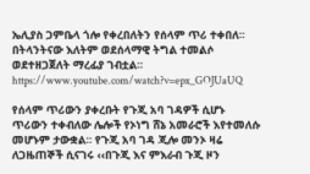ኤሊያስ ጋምቤላ ጎሎ የቀረበለትን የሰላም ጥሪ ተቀበለ፡፡ በትላንትናው እለትም ወደሰላማዊ ትግል ተመልሶ ወደተዘጋጀለት ማረፊያ ገብቷል፡፡
https://www.youtube.com/watch?v=epx_GOJUaUQ

የሰላም ጥሪውን ያቀረቡት የጉጂ አባ ገዳዎች ሲሆኑ ጥሪውን ተቀብለው ሌሎች የኦነግ ሸኔ አመራሮች እየተመለሱ መሆኑም ታውቋል፡፡ የጉጂ አባ ገዳ ጂሎ መንኦ ዛሬ ለጋዜጠኞች ሲናገሩ ‹‹በጉጂ እና ምእራብ ጉጂ ዞን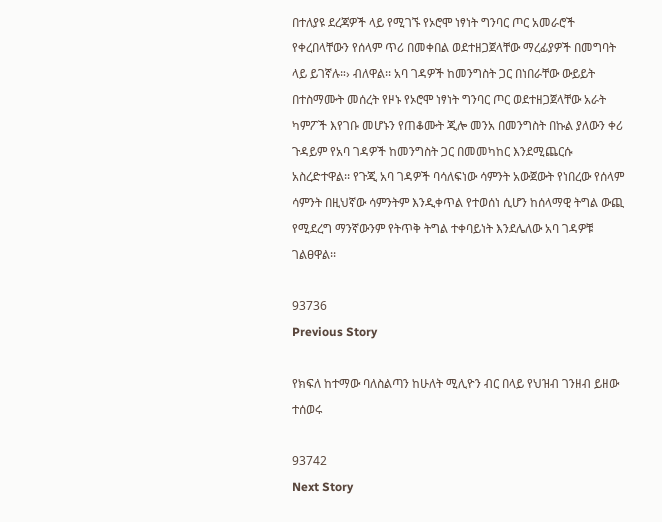በተለያዩ ደረጃዎች ላይ የሚገኙ የኦሮሞ ነፃነት ግንባር ጦር አመራሮች የቀረበላቸውን የሰላም ጥሪ በመቀበል ወደተዘጋጀላቸው ማረፊያዎች በመግባት ላይ ይገኛሉ።› ብለዋል፡፡ አባ ገዳዎች ከመንግስት ጋር በነበራቸው ውይይት በተስማሙት መሰረት የዞኑ የኦሮሞ ነፃነት ግንባር ጦር ወደተዘጋጀላቸው አራት ካምፖች እየገቡ መሆኑን የጠቆሙት ጂሎ መንአ በመንግስት በኩል ያለውን ቀሪ ጉዳይም የአባ ገዳዎች ከመንግስት ጋር በመመካከር እንደሚጨርሱ አስረድተዋል፡፡ የጉጂ አባ ገዳዎች ባሳለፍነው ሳምንት አውጀውት የነበረው የሰላም ሳምንት በዚህኛው ሳምንትም እንዲቀጥል የተወሰነ ሲሆን ከሰላማዊ ትግል ውጪ የሚደረግ ማንኛውንም የትጥቅ ትግል ተቀባይነት እንደሌለው አባ ገዳዎቹ ገልፀዋል፡፡

93736
Previous Story

የክፍለ ከተማው ባለስልጣን ከሁለት ሚሊዮን ብር በላይ የህዝብ ገንዘብ ይዘው ተሰወሩ

93742
Next Story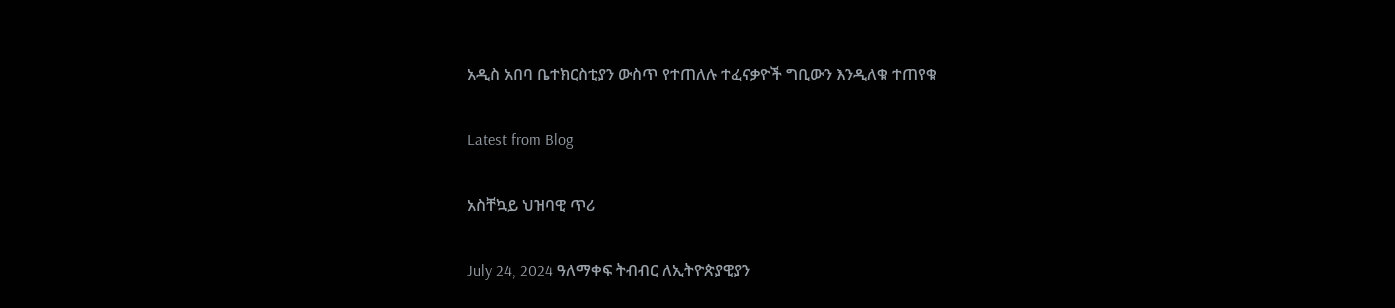አዲስ አበባ ቤተክርስቲያን ውስጥ የተጠለሉ ተፈናቃዮች ግቢውን እንዲለቁ ተጠየቁ

Latest from Blog

አስቸኳይ ህዝባዊ ጥሪ

July 24, 2024 ዓለማቀፍ ትብብር ለኢትዮጵያዊያን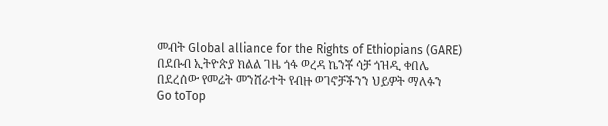መብት Global alliance for the Rights of Ethiopians (GARE) በደቡብ ኢትዮጵያ ክልል ገዜ ጎፋ ወረዳ ኬንቾ ሳቻ ጎዝዲ ቀበሌ በደረሰው የመሬት መንሸራተት የብዙ ወገኖቻችንን ህይዎት ማለፉን
Go toTop